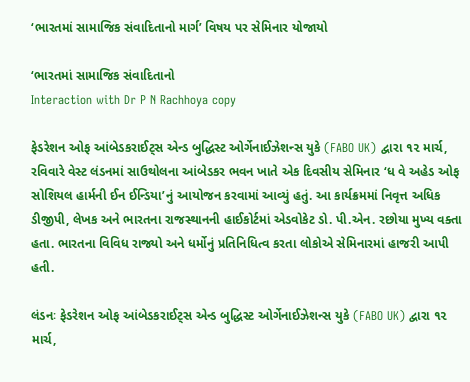‘ભારતમાં સામાજિક સંવાદિતાનો માર્ગ’ વિષય પર સેમિનાર યોજાયો

‘ભારતમાં સામાજિક સંવાદિતાનો
Interaction with Dr P N Rachhoya copy

ફેડરેશન ઓફ આંબેડકરાઈટ્સ એન્ડ બુદ્ધિસ્ટ ઓર્ગેનાઈઝેશન્સ યુકે (FABO UK) દ્વારા ૧૨ માર્ચ, રવિવારે વેસ્ટ લંડનમાં સાઉથોલના આંબેડકર ભવન ખાતે એક દિવસીય સેમિનાર ‘ધ વે અહેડ ઓફ સોશિયલ હાર્મની ઈન ઈન્ડિયા’નું આયોજન કરવામાં આવ્યું હતું. આ કાર્યક્રમમાં નિવૃત્ત અધિક ડીજીપી, લેખક અને ભારતના રાજસ્થાનની હાઈકોર્ટમાં એડવોકેટ ડો. પી.એન. રછોયા મુખ્ય વક્તા હતા. ભારતના વિવિધ રાજ્યો અને ધર્મોનું પ્રતિનિધિત્વ કરતા લોકોએ સેમિનારમાં હાજરી આપી હતી.

લંડનઃ ફેડરેશન ઓફ આંબેડકરાઈટ્સ એન્ડ બુદ્ધિસ્ટ ઓર્ગેનાઈઝેશન્સ યુકે (FABO UK) દ્વારા ૧૨ માર્ચ,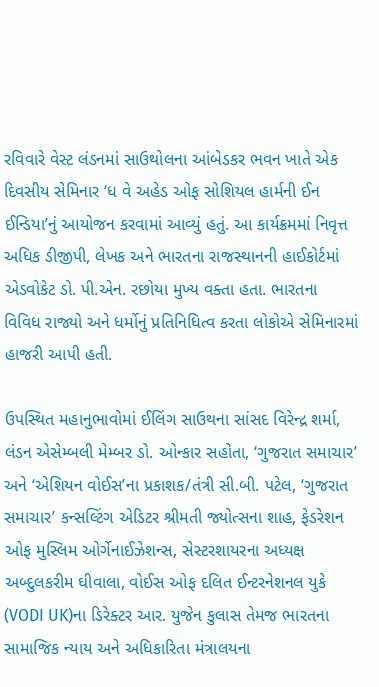રવિવારે વેસ્ટ લંડનમાં સાઉથોલના આંબેડકર ભવન ખાતે એક દિવસીય સેમિનાર ‘ધ વે અહેડ ઓફ સોશિયલ હાર્મની ઈન ઈન્ડિયા’નું આયોજન કરવામાં આવ્યું હતું. આ કાર્યક્રમમાં નિવૃત્ત અધિક ડીજીપી, લેખક અને ભારતના રાજસ્થાનની હાઈકોર્ટમાં એડવોકેટ ડો. પી.એન. રછોયા મુખ્ય વક્તા હતા. ભારતના વિવિધ રાજ્યો અને ધર્મોનું પ્રતિનિધિત્વ કરતા લોકોએ સેમિનારમાં હાજરી આપી હતી.

ઉપસ્થિત મહાનુભાવોમાં ઈલિંગ સાઉથના સાંસદ વિરેન્દ્ર શર્મા, લંડન એસેમ્બલી મેમ્બર ડો. ઓન્કાર સહોતા, ‘ગુજરાત સમાચાર’ અને ‘એશિયન વોઈસ’ના પ્રકાશક/તંત્રી સી.બી. પટેલ, ‘ગુજરાત સમાચાર’ કન્સલ્ટિંગ એડિટર શ્રીમતી જ્યોત્સના શાહ, ફેડરેશન ઓફ મુસ્લિમ ઓર્ગેનાઈઝેશન્સ, સેસ્ટરશાયરના અધ્યક્ષ અબ્દુલકરીમ ઘીવાલા, વોઈસ ઓફ દલિત ઈન્ટરનેશનલ યુકે (VODI UK)ના ડિરેક્ટર આર. યુજેન કુલાસ તેમજ ભારતના સામાજિક ન્યાય અને અધિકારિતા મંત્રાલયના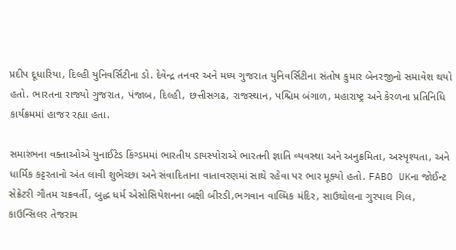પ્રદીપ દૂધારિયા, દિલ્હી યુનિવર્સિટીના ડો. દેવેન્દ્ર તનવર અને મધ્ય ગુજરાત યુનિવર્સિટીના સંતોષ કુમાર બેનરજીનો સમાવેશ થયો હતો. ભારતના રાજ્યો ગુજરાત, પંજાબ, દિલ્હી, છત્તીસગઢ, રાજસ્થાન, પશ્ચિમ બંગાળ, મહારાષ્ટ્ર અને કેરળના પ્રતિનિધિ કાર્યક્રમમાં હાજર રહ્યા હતા.

સમારંભના વક્તાઓએ યુનાઈટેડ કિંગ્ડમમાં ભારતીય ડાયસ્પોરાએ ભારતની જ્ઞાતિ વ્યવસ્થા અને અનુક્રમિતા, અસ્પૃશ્યતા, અને ધાર્મિક કટ્ટરતાનો અંત લાવી શુભેચ્છા અને સંવાદિતાના વાતાવરણમાં સાથે રહેવા પર ભાર મૂક્યો હતો. FABO UKના જોઈન્ટ સેક્રેટરી ગૌતમ ચક્રવર્તી, બુદ્ધ ધર્મ એસોસિયેશનના બક્ષી બીરડી,ભગવાન વાલ્મિક મંદિર, સાઉથોલના ગુરપાલ ગિલ, કાઉન્સિલર તેજરામ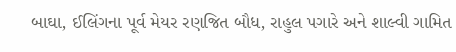બાઘા, ઈલિંગના પૂર્વ મેયર રણજિત બૌધ, રાહુલ પગારે અને શાલ્વી ગામિત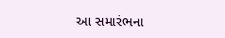આ સમારંભના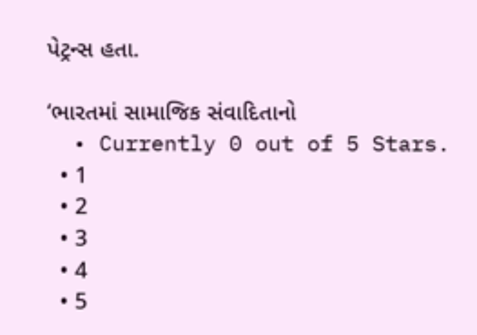પેટ્રન્સ હતા.

‘ભારતમાં સામાજિક સંવાદિતાનો
  • Currently 0 out of 5 Stars.
  • 1
  • 2
  • 3
  • 4
  • 5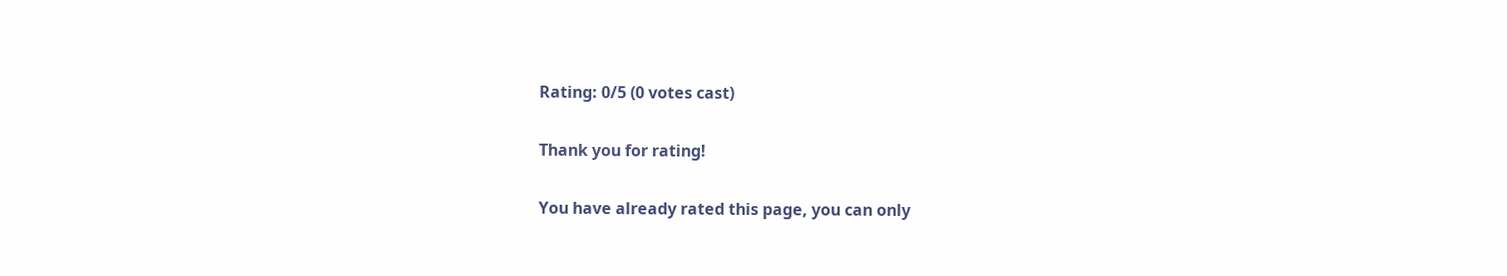Rating: 0/5 (0 votes cast)

Thank you for rating!

You have already rated this page, you can only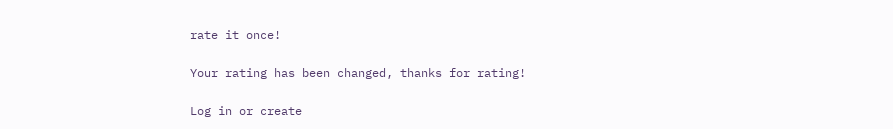rate it once!

Your rating has been changed, thanks for rating!

Log in or create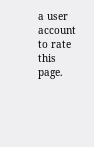a user account to rate this page.